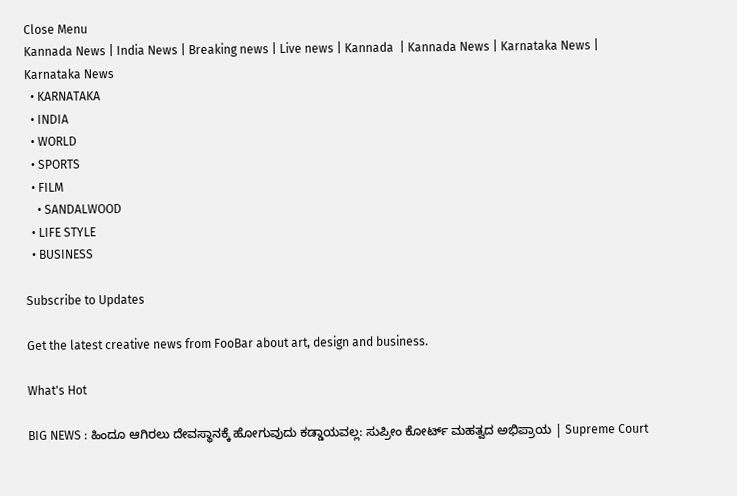Close Menu
Kannada News | India News | Breaking news | Live news | Kannada  | Kannada News | Karnataka News | Karnataka News
  • KARNATAKA
  • INDIA
  • WORLD
  • SPORTS
  • FILM
    • SANDALWOOD
  • LIFE STYLE
  • BUSINESS

Subscribe to Updates

Get the latest creative news from FooBar about art, design and business.

What's Hot

BIG NEWS : ಹಿಂದೂ ಆಗಿರಲು ದೇವಸ್ಥಾನಕ್ಕೆ ಹೋಗುವುದು ಕಡ್ಡಾಯವಲ್ಲ: ಸುಪ್ರೀಂ ಕೋರ್ಟ್ ಮಹತ್ವದ ಅಭಿಪ್ರಾಯ | Supreme Court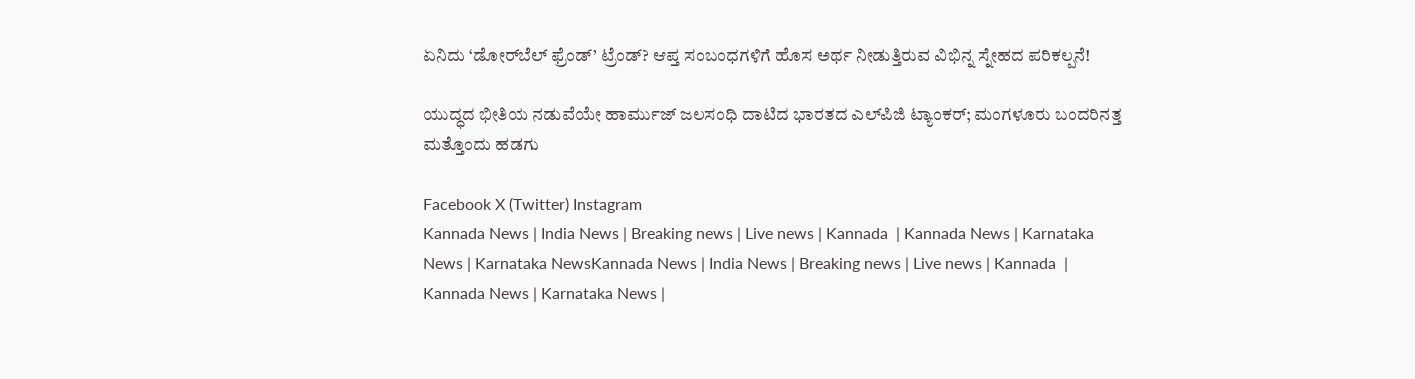ಏನಿದು ‘ಡೋರ್‌ಬೆಲ್ ಫ್ರೆಂಡ್’ ಟ್ರೆಂಡ್? ಆಪ್ತ ಸಂಬಂಧಗಳಿಗೆ ಹೊಸ ಅರ್ಥ ನೀಡುತ್ತಿರುವ ವಿಭಿನ್ನ ಸ್ನೇಹದ ಪರಿಕಲ್ಪನೆ!

ಯುದ್ಧದ ಭೀತಿಯ ನಡುವೆಯೇ ಹಾರ್ಮುಜ್ ಜಲಸಂಧಿ ದಾಟಿದ ಭಾರತದ ಎಲ್‌ಪಿಜಿ ಟ್ಯಾಂಕರ್; ಮಂಗಳೂರು ಬಂದರಿನತ್ತ ಮತ್ತೊಂದು ಹಡಗು

Facebook X (Twitter) Instagram
Kannada News | India News | Breaking news | Live news | Kannada  | Kannada News | Karnataka News | Karnataka NewsKannada News | India News | Breaking news | Live news | Kannada  | Kannada News | Karnataka News |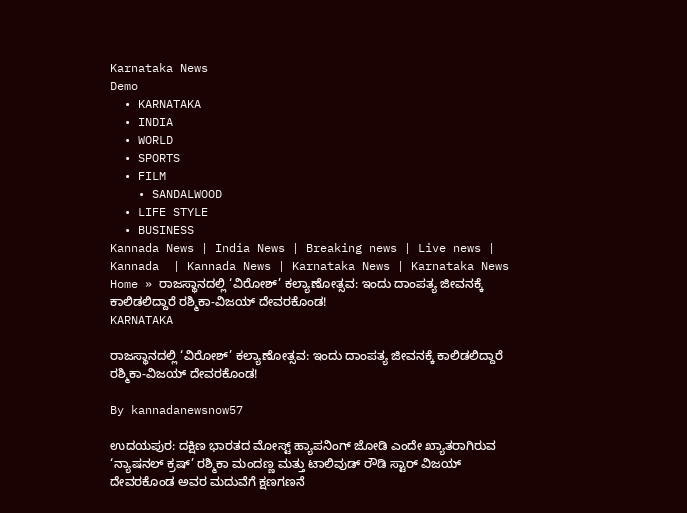Karnataka News
Demo
  • KARNATAKA
  • INDIA
  • WORLD
  • SPORTS
  • FILM
    • SANDALWOOD
  • LIFE STYLE
  • BUSINESS
Kannada News | India News | Breaking news | Live news | Kannada  | Kannada News | Karnataka News | Karnataka News
Home » ರಾಜಸ್ಥಾನದಲ್ಲಿ ‘ವಿರೋಶ್’ ಕಲ್ಯಾಣೋತ್ಸವ: ಇಂದು ದಾಂಪತ್ಯ ಜೀವನಕ್ಕೆ ಕಾಲಿಡಲಿದ್ದಾರೆ ರಶ್ಮಿಕಾ-ವಿಜಯ್ ದೇವರಕೊಂಡ!
KARNATAKA

ರಾಜಸ್ಥಾನದಲ್ಲಿ ‘ವಿರೋಶ್’ ಕಲ್ಯಾಣೋತ್ಸವ: ಇಂದು ದಾಂಪತ್ಯ ಜೀವನಕ್ಕೆ ಕಾಲಿಡಲಿದ್ದಾರೆ ರಶ್ಮಿಕಾ-ವಿಜಯ್ ದೇವರಕೊಂಡ!

By kannadanewsnow57

ಉದಯಪುರ: ದಕ್ಷಿಣ ಭಾರತದ ಮೋಸ್ಟ್ ಹ್ಯಾಪನಿಂಗ್ ಜೋಡಿ ಎಂದೇ ಖ್ಯಾತರಾಗಿರುವ ‘ನ್ಯಾಷನಲ್ ಕ್ರಷ್’ ರಶ್ಮಿಕಾ ಮಂದಣ್ಣ ಮತ್ತು ಟಾಲಿವುಡ್ ರೌಡಿ ಸ್ಟಾರ್ ವಿಜಯ್ ದೇವರಕೊಂಡ ಅವರ ಮದುವೆಗೆ ಕ್ಷಣಗಣನೆ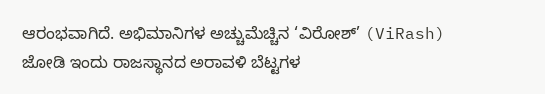ಆರಂಭವಾಗಿದೆ. ಅಭಿಮಾನಿಗಳ ಅಚ್ಚುಮೆಚ್ಚಿನ ‘ವಿರೋಶ್’ (ViRash) ಜೋಡಿ ಇಂದು ರಾಜಸ್ಥಾನದ ಅರಾವಳಿ ಬೆಟ್ಟಗಳ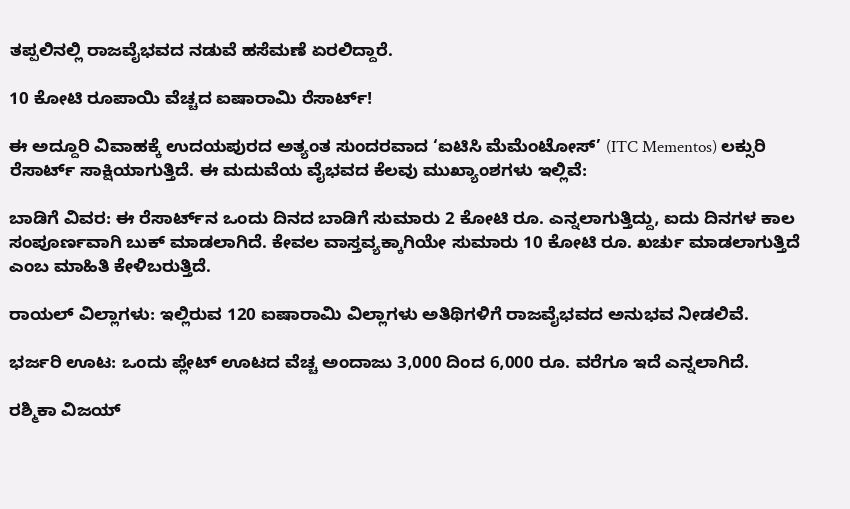ತಪ್ಪಲಿನಲ್ಲಿ ರಾಜವೈಭವದ ನಡುವೆ ಹಸೆಮಣೆ ಏರಲಿದ್ದಾರೆ.

10 ಕೋಟಿ ರೂಪಾಯಿ ವೆಚ್ಚದ ಐಷಾರಾಮಿ ರೆಸಾರ್ಟ್!

ಈ ಅದ್ದೂರಿ ವಿವಾಹಕ್ಕೆ ಉದಯಪುರದ ಅತ್ಯಂತ ಸುಂದರವಾದ ‘ಐಟಿಸಿ ಮೆಮೆಂಟೋಸ್’ (ITC Mementos) ಲಕ್ಸುರಿ ರೆಸಾರ್ಟ್ ಸಾಕ್ಷಿಯಾಗುತ್ತಿದೆ. ಈ ಮದುವೆಯ ವೈಭವದ ಕೆಲವು ಮುಖ್ಯಾಂಶಗಳು ಇಲ್ಲಿವೆ:

ಬಾಡಿಗೆ ವಿವರ: ಈ ರೆಸಾರ್ಟ್‌ನ ಒಂದು ದಿನದ ಬಾಡಿಗೆ ಸುಮಾರು 2 ಕೋಟಿ ರೂ. ಎನ್ನಲಾಗುತ್ತಿದ್ದು, ಐದು ದಿನಗಳ ಕಾಲ ಸಂಪೂರ್ಣವಾಗಿ ಬುಕ್ ಮಾಡಲಾಗಿದೆ. ಕೇವಲ ವಾಸ್ತವ್ಯಕ್ಕಾಗಿಯೇ ಸುಮಾರು 10 ಕೋಟಿ ರೂ. ಖರ್ಚು ಮಾಡಲಾಗುತ್ತಿದೆ ಎಂಬ ಮಾಹಿತಿ ಕೇಳಿಬರುತ್ತಿದೆ.

ರಾಯಲ್ ವಿಲ್ಲಾಗಳು: ಇಲ್ಲಿರುವ 120 ಐಷಾರಾಮಿ ವಿಲ್ಲಾಗಳು ಅತಿಥಿಗಳಿಗೆ ರಾಜವೈಭವದ ಅನುಭವ ನೀಡಲಿವೆ.

ಭರ್ಜರಿ ಊಟ: ಒಂದು ಪ್ಲೇಟ್ ಊಟದ ವೆಚ್ಚ ಅಂದಾಜು 3,000 ದಿಂದ 6,000 ರೂ. ವರೆಗೂ ಇದೆ ಎನ್ನಲಾಗಿದೆ.

ರಶ್ಮಿಕಾ ವಿಜಯ್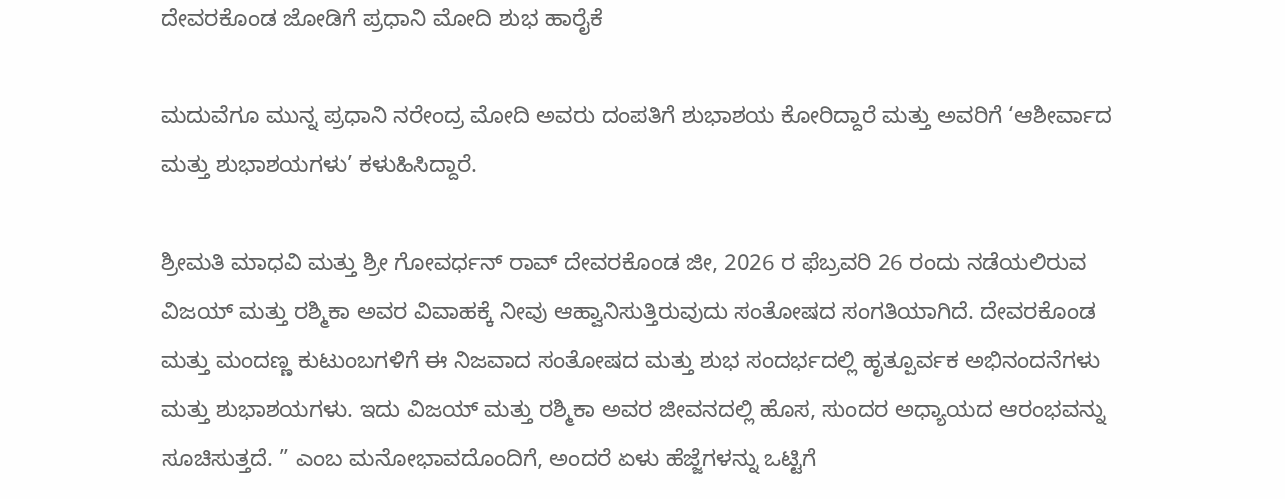ದೇವರಕೊಂಡ ಜೋಡಿಗೆ ಪ್ರಧಾನಿ ಮೋದಿ ಶುಭ ಹಾರೈಕೆ

ಮದುವೆಗೂ ಮುನ್ನ ಪ್ರಧಾನಿ ನರೇಂದ್ರ ಮೋದಿ ಅವರು ದಂಪತಿಗೆ ಶುಭಾಶಯ ಕೋರಿದ್ದಾರೆ ಮತ್ತು ಅವರಿಗೆ ‘ಆಶೀರ್ವಾದ ಮತ್ತು ಶುಭಾಶಯಗಳು’ ಕಳುಹಿಸಿದ್ದಾರೆ.

ಶ್ರೀಮತಿ ಮಾಧವಿ ಮತ್ತು ಶ್ರೀ ಗೋವರ್ಧನ್ ರಾವ್ ದೇವರಕೊಂಡ ಜೀ, 2026 ರ ಫೆಬ್ರವರಿ 26 ರಂದು ನಡೆಯಲಿರುವ ವಿಜಯ್ ಮತ್ತು ರಶ್ಮಿಕಾ ಅವರ ವಿವಾಹಕ್ಕೆ ನೀವು ಆಹ್ವಾನಿಸುತ್ತಿರುವುದು ಸಂತೋಷದ ಸಂಗತಿಯಾಗಿದೆ. ದೇವರಕೊಂಡ ಮತ್ತು ಮಂದಣ್ಣ ಕುಟುಂಬಗಳಿಗೆ ಈ ನಿಜವಾದ ಸಂತೋಷದ ಮತ್ತು ಶುಭ ಸಂದರ್ಭದಲ್ಲಿ ಹೃತ್ಪೂರ್ವಕ ಅಭಿನಂದನೆಗಳು ಮತ್ತು ಶುಭಾಶಯಗಳು. ಇದು ವಿಜಯ್ ಮತ್ತು ರಶ್ಮಿಕಾ ಅವರ ಜೀವನದಲ್ಲಿ ಹೊಸ, ಸುಂದರ ಅಧ್ಯಾಯದ ಆರಂಭವನ್ನು ಸೂಚಿಸುತ್ತದೆ. ” ಎಂಬ ಮನೋಭಾವದೊಂದಿಗೆ, ಅಂದರೆ ಏಳು ಹೆಜ್ಜೆಗಳನ್ನು ಒಟ್ಟಿಗೆ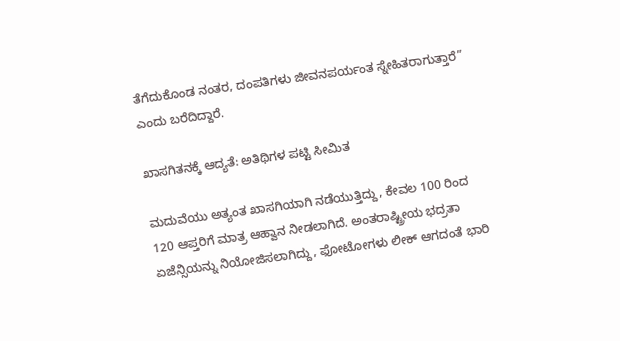ತೆಗೆದುಕೊಂಡ ನಂತರ, ದಂಪತಿಗಳು ಜೀವನಪರ್ಯಂತ ಸ್ನೇಹಿತರಾಗುತ್ತಾರೆ” ಎಂದು ಬರೆದಿದ್ದಾರೆ.

ಖಾಸಗಿತನಕ್ಕೆ ಆದ್ಯತೆ: ಅತಿಥಿಗಳ ಪಟ್ಟಿ ಸೀಮಿತ

ಮದುವೆಯು ಅತ್ಯಂತ ಖಾಸಗಿಯಾಗಿ ನಡೆಯುತ್ತಿದ್ದು, ಕೇವಲ 100 ರಿಂದ 120 ಆಪ್ತರಿಗೆ ಮಾತ್ರ ಆಹ್ವಾನ ನೀಡಲಾಗಿದೆ. ಅಂತರಾಷ್ಟ್ರೀಯ ಭದ್ರತಾ ಏಜೆನ್ಸಿಯನ್ನು ನಿಯೋಜಿಸಲಾಗಿದ್ದು, ಫೋಟೋಗಳು ಲೀಕ್ ಆಗದಂತೆ ಭಾರಿ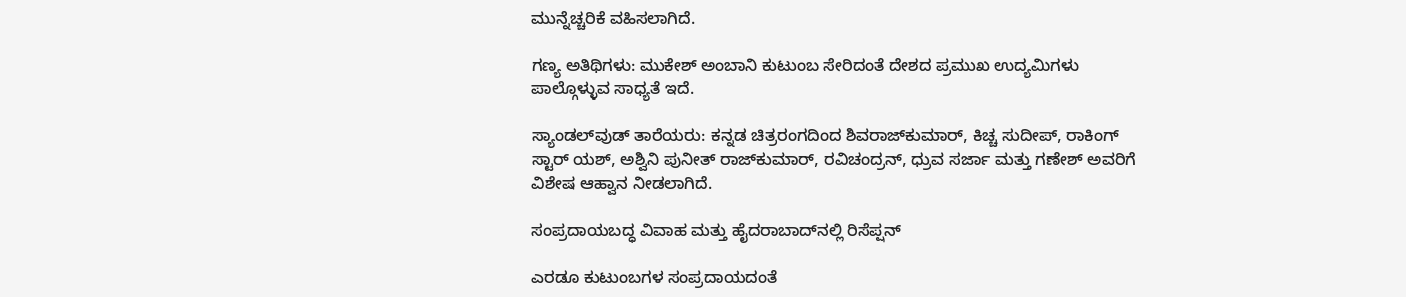ಮುನ್ನೆಚ್ಚರಿಕೆ ವಹಿಸಲಾಗಿದೆ.

ಗಣ್ಯ ಅತಿಥಿಗಳು: ಮುಕೇಶ್ ಅಂಬಾನಿ ಕುಟುಂಬ ಸೇರಿದಂತೆ ದೇಶದ ಪ್ರಮುಖ ಉದ್ಯಮಿಗಳು ಪಾಲ್ಗೊಳ್ಳುವ ಸಾಧ್ಯತೆ ಇದೆ.

ಸ್ಯಾಂಡಲ್‌ವುಡ್ ತಾರೆಯರು: ಕನ್ನಡ ಚಿತ್ರರಂಗದಿಂದ ಶಿವರಾಜ್‌ಕುಮಾರ್, ಕಿಚ್ಚ ಸುದೀಪ್, ರಾಕಿಂಗ್ ಸ್ಟಾರ್ ಯಶ್, ಅಶ್ವಿನಿ ಪುನೀತ್ ರಾಜ್‌ಕುಮಾರ್, ರವಿಚಂದ್ರನ್, ಧ್ರುವ ಸರ್ಜಾ ಮತ್ತು ಗಣೇಶ್ ಅವರಿಗೆ ವಿಶೇಷ ಆಹ್ವಾನ ನೀಡಲಾಗಿದೆ.

ಸಂಪ್ರದಾಯಬದ್ಧ ವಿವಾಹ ಮತ್ತು ಹೈದರಾಬಾದ್‌ನಲ್ಲಿ ರಿಸೆಪ್ಷನ್

ಎರಡೂ ಕುಟುಂಬಗಳ ಸಂಪ್ರದಾಯದಂತೆ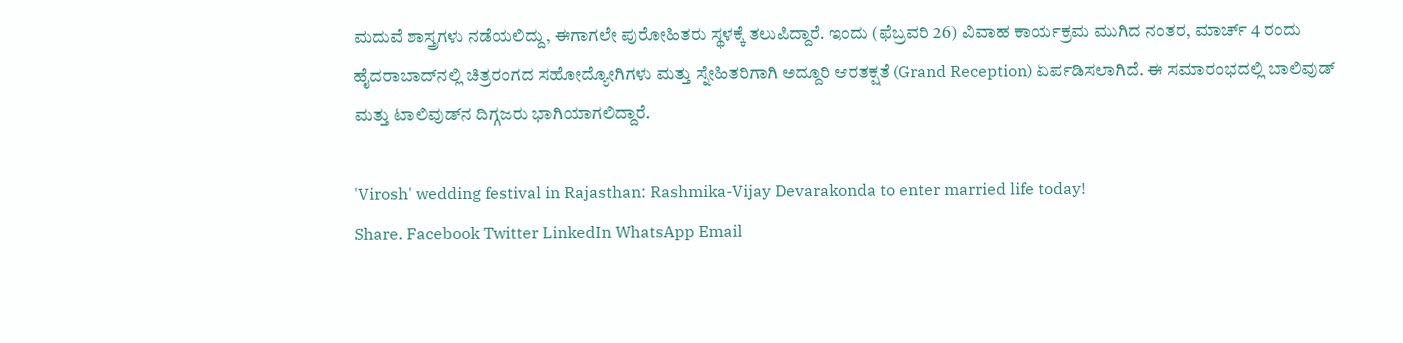ಮದುವೆ ಶಾಸ್ತ್ರಗಳು ನಡೆಯಲಿದ್ದು, ಈಗಾಗಲೇ ಪುರೋಹಿತರು ಸ್ಥಳಕ್ಕೆ ತಲುಪಿದ್ದಾರೆ. ಇಂದು (ಫೆಬ್ರವರಿ 26) ವಿವಾಹ ಕಾರ್ಯಕ್ರಮ ಮುಗಿದ ನಂತರ, ಮಾರ್ಚ್ 4 ರಂದು ಹೈದರಾಬಾದ್‌ನಲ್ಲಿ ಚಿತ್ರರಂಗದ ಸಹೋದ್ಯೋಗಿಗಳು ಮತ್ತು ಸ್ನೇಹಿತರಿಗಾಗಿ ಅದ್ದೂರಿ ಆರತಕ್ಷತೆ (Grand Reception) ಏರ್ಪಡಿಸಲಾಗಿದೆ. ಈ ಸಮಾರಂಭದಲ್ಲಿ ಬಾಲಿವುಡ್ ಮತ್ತು ಟಾಲಿವುಡ್‌ನ ದಿಗ್ಗಜರು ಭಾಗಿಯಾಗಲಿದ್ದಾರೆ.

'Virosh' wedding festival in Rajasthan: Rashmika-Vijay Devarakonda to enter married life today!
Share. Facebook Twitter LinkedIn WhatsApp Email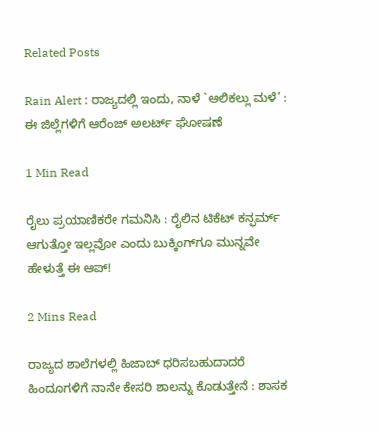Related Posts

Rain Alert : ರಾಜ್ಯದಲ್ಲಿ ಇಂದು, ನಾಳೆ `ಆಲಿಕಲ್ಲು ಮಳೆ’ : ಈ ಜಿಲ್ಲೆಗಳಿಗೆ ಆರೆಂಜ್ ಅಲರ್ಟ್ ಘೋಷಣೆ

1 Min Read

ರೈಲು ಪ್ರಯಾಣಿಕರೇ ಗಮನಿಸಿ : ರೈಲಿನ ಟಿಕೆಟ್ ಕನ್ಫರ್ಮ್ ಆಗುತ್ತೋ ಇಲ್ಲವೋ ಎಂದು ಬುಕ್ಕಿಂಗ್‌ಗೂ ಮುನ್ನವೇ ಹೇಳುತ್ತೆ ಈ ಆಪ್!

2 Mins Read

ರಾಜ್ಯದ ಶಾಲೆಗಳಲ್ಲಿ ಹಿಜಾಬ್ ಧರಿಸಬಹುದಾದರೆ ಹಿಂದೂಗಳಿಗೆ ನಾನೇ ಕೇಸರಿ ಶಾಲನ್ನು ಕೊಡುತ್ತೇನೆ : ಶಾಸಕ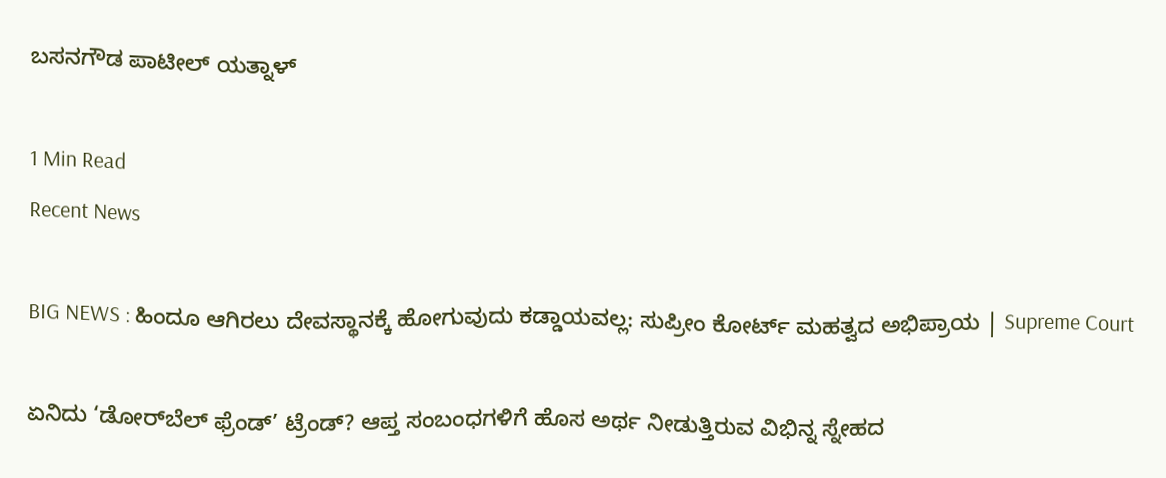ಬಸನಗೌಡ ಪಾಟೀಲ್ ಯತ್ನಾಳ್

1 Min Read
Recent News

BIG NEWS : ಹಿಂದೂ ಆಗಿರಲು ದೇವಸ್ಥಾನಕ್ಕೆ ಹೋಗುವುದು ಕಡ್ಡಾಯವಲ್ಲ: ಸುಪ್ರೀಂ ಕೋರ್ಟ್ ಮಹತ್ವದ ಅಭಿಪ್ರಾಯ | Supreme Court

ಏನಿದು ‘ಡೋರ್‌ಬೆಲ್ ಫ್ರೆಂಡ್’ ಟ್ರೆಂಡ್? ಆಪ್ತ ಸಂಬಂಧಗಳಿಗೆ ಹೊಸ ಅರ್ಥ ನೀಡುತ್ತಿರುವ ವಿಭಿನ್ನ ಸ್ನೇಹದ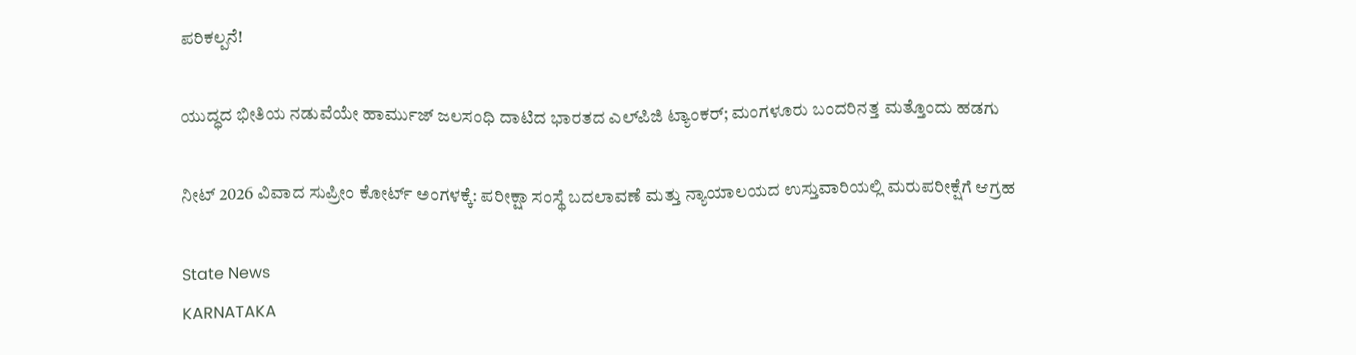ಪರಿಕಲ್ಪನೆ!

ಯುದ್ಧದ ಭೀತಿಯ ನಡುವೆಯೇ ಹಾರ್ಮುಜ್ ಜಲಸಂಧಿ ದಾಟಿದ ಭಾರತದ ಎಲ್‌ಪಿಜಿ ಟ್ಯಾಂಕರ್; ಮಂಗಳೂರು ಬಂದರಿನತ್ತ ಮತ್ತೊಂದು ಹಡಗು

ನೀಟ್ 2026 ವಿವಾದ ಸುಪ್ರೀಂ ಕೋರ್ಟ್ ಅಂಗಳಕ್ಕೆ: ಪರೀಕ್ಷಾ ಸಂಸ್ಥೆ ಬದಲಾವಣೆ ಮತ್ತು ನ್ಯಾಯಾಲಯದ ಉಸ್ತುವಾರಿಯಲ್ಲಿ ಮರುಪರೀಕ್ಷೆಗೆ ಆಗ್ರಹ

State News
KARNATAKA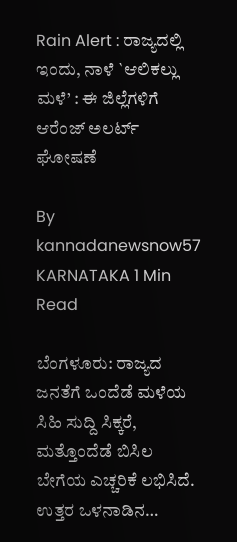Rain Alert : ರಾಜ್ಯದಲ್ಲಿ ಇಂದು, ನಾಳೆ `ಆಲಿಕಲ್ಲು ಮಳೆ’ : ಈ ಜಿಲ್ಲೆಗಳಿಗೆ ಆರೆಂಜ್ ಅಲರ್ಟ್ ಘೋಷಣೆ

By kannadanewsnow57 KARNATAKA 1 Min Read

ಬೆಂಗಳೂರು: ರಾಜ್ಯದ ಜನತೆಗೆ ಒಂದೆಡೆ ಮಳೆಯ ಸಿಹಿ ಸುದ್ದಿ ಸಿಕ್ಕರೆ, ಮತ್ತೊಂದೆಡೆ ಬಿಸಿಲ ಬೇಗೆಯ ಎಚ್ಚರಿಕೆ ಲಭಿಸಿದೆ. ಉತ್ತರ ಒಳನಾಡಿನ…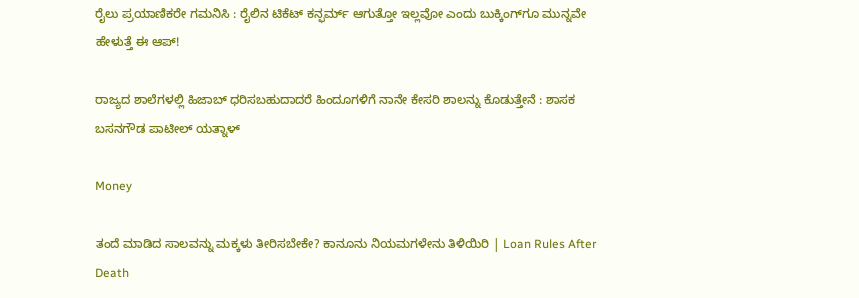ರೈಲು ಪ್ರಯಾಣಿಕರೇ ಗಮನಿಸಿ : ರೈಲಿನ ಟಿಕೆಟ್ ಕನ್ಫರ್ಮ್ ಆಗುತ್ತೋ ಇಲ್ಲವೋ ಎಂದು ಬುಕ್ಕಿಂಗ್‌ಗೂ ಮುನ್ನವೇ ಹೇಳುತ್ತೆ ಈ ಆಪ್!

ರಾಜ್ಯದ ಶಾಲೆಗಳಲ್ಲಿ ಹಿಜಾಬ್ ಧರಿಸಬಹುದಾದರೆ ಹಿಂದೂಗಳಿಗೆ ನಾನೇ ಕೇಸರಿ ಶಾಲನ್ನು ಕೊಡುತ್ತೇನೆ : ಶಾಸಕ ಬಸನಗೌಡ ಪಾಟೀಲ್ ಯತ್ನಾಳ್

Money

ತಂದೆ ಮಾಡಿದ ಸಾಲವನ್ನು ಮಕ್ಕಳು ತೀರಿಸಬೇಕೇ? ಕಾನೂನು ನಿಯಮಗಳೇನು ತಿಳಿಯಿರಿ | Loan Rules After Death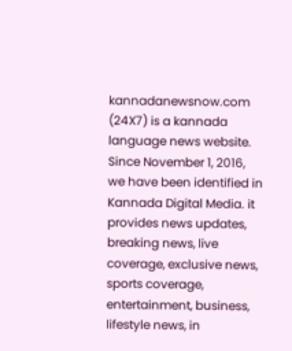kannadanewsnow.com (24X7) is a kannada language news website. Since November 1, 2016, we have been identified in Kannada Digital Media. it provides news updates, breaking news, live coverage, exclusive news, sports coverage, entertainment, business, lifestyle news, in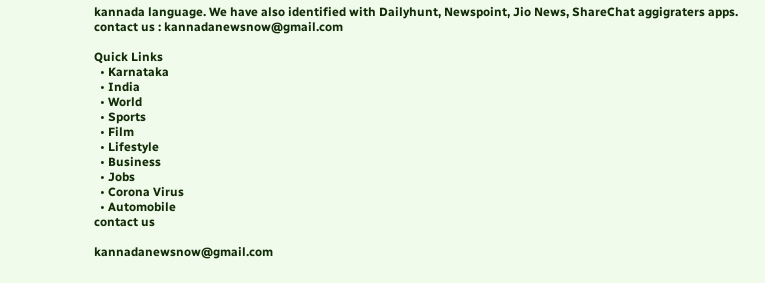kannada language. We have also identified with Dailyhunt, Newspoint, Jio News, ShareChat aggigraters apps. contact us : kannadanewsnow@gmail.com

Quick Links
  • Karnataka
  • India
  • World
  • Sports
  • Film
  • Lifestyle
  • Business
  • Jobs
  • Corona Virus
  • Automobile
contact us

kannadanewsnow@gmail.com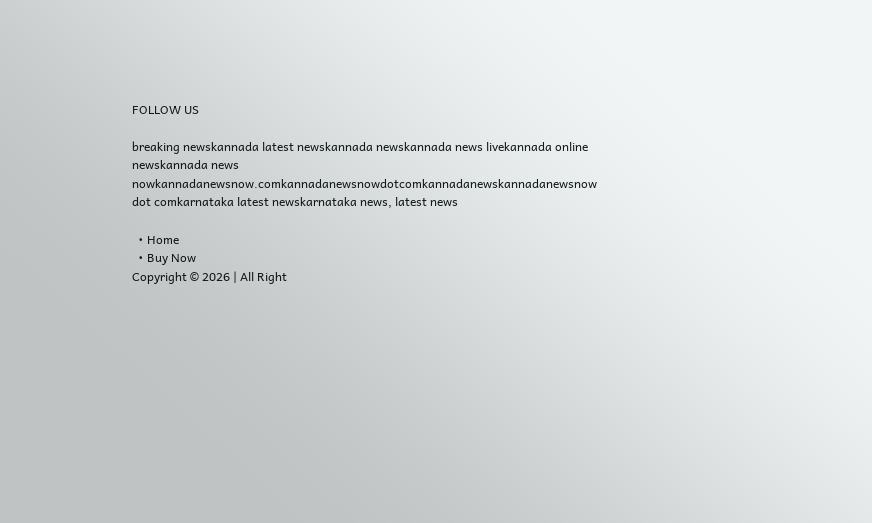FOLLOW US

breaking newskannada latest newskannada newskannada news livekannada online newskannada news nowkannadanewsnow.comkannadanewsnowdotcomkannadanewskannadanewsnow dot comkarnataka latest newskarnataka news, latest news

  • Home
  • Buy Now
Copyright © 2026 | All Right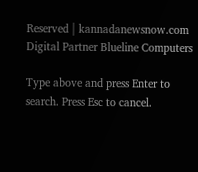Reserved | kannadanewsnow.com
Digital Partner Blueline Computers

Type above and press Enter to search. Press Esc to cancel.